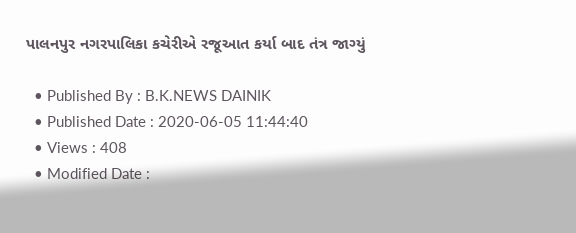પાલનપુર નગરપાલિકા કચેરીએ રજૂઆત કર્યા બાદ તંત્ર જાગ્યું

  • Published By : B.K.NEWS DAINIK
  • Published Date : 2020-06-05 11:44:40
  • Views : 408
  • Modified Date :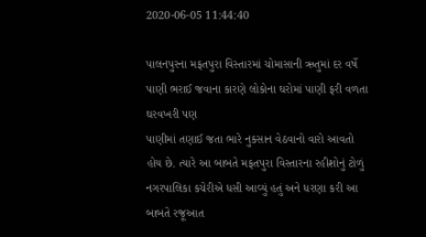2020-06-05 11:44:40

પાલનપુરના મફતપુરા વિસ્તારમાં ચોમાસાની ઋતુમાં દર વર્ષે પાણી ભરાઈ જવાના કારણે લોકોના ઘરોમાં પાણી ફરી વળતા ઘરવખરી પણ
પાણીમાં તણાઈ જતા ભારે નુકસાન વેઠવાનો વારો આવતો હોય છે. ત્યારે આ બાબતે મફતપુરા વિસ્તારના રહીશોનું ટોળું નગરપાલિકા કચેરીએ ધસી આવ્યું હતું અને ધરણા કરી આ બાબતે રજૂઆત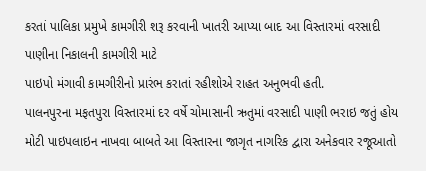કરતાં પાલિકા પ્રમુખે કામગીરી શરૂ કરવાની ખાતરી આપ્યા બાદ આ વિસ્તારમાં વરસાદી પાણીના નિકાલની કામગીરી માટે
પાઇપો મંગાવી કામગીરીનો પ્રારંભ કરાતાં રહીશોએ રાહત અનુભવી હતી.
પાલનપુરના મફતપુરા વિસ્તારમાં દર વર્ષે ચોમાસાની ઋતુમાં વરસાદી પાણી ભરાઇ જતું હોય મોટી પાઇપલાઇન નાખવા બાબતે આ વિસ્તારના જાગૃત નાગરિક દ્વારા અનેકવાર રજૂઆતો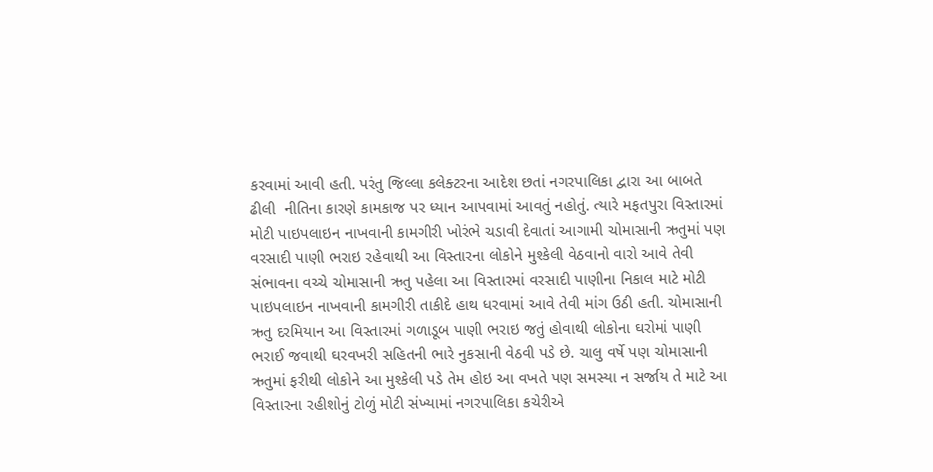કરવામાં આવી હતી. પરંતુ જિલ્લા કલેક્ટરના આદેશ છતાં નગરપાલિકા દ્વારા આ બાબતે ઢીલી  નીતિના કારણે કામકાજ પર ધ્યાન આપવામાં આવતું નહોતું. ત્યારે મફતપુરા વિસ્તારમાં મોટી પાઇપલાઇન નાખવાની કામગીરી ખોરંભે ચડાવી દેવાતાં આગામી ચોમાસાની ઋતુમાં પણ વરસાદી પાણી ભરાઇ રહેવાથી આ વિસ્તારના લોકોને મુશ્કેલી વેઠવાનો વારો આવે તેવી સંભાવના વચ્ચે ચોમાસાની ઋતુ પહેલા આ વિસ્તારમાં વરસાદી પાણીના નિકાલ માટે મોટી
પાઇપલાઇન નાખવાની કામગીરી તાકીદે હાથ ધરવામાં આવે તેવી માંગ ઉઠી હતી. ચોમાસાની ઋતુ દરમિયાન આ વિસ્તારમાં ગળાડૂબ પાણી ભરાઇ જતું હોવાથી લોકોના ઘરોમાં પાણી ભરાઈ જવાથી ઘરવખરી સહિતની ભારે નુકસાની વેઠવી પડે છે. ચાલુ વર્ષે પણ ચોમાસાની ઋતુમાં ફરીથી લોકોને આ મુશ્કેલી પડે તેમ હોઇ આ વખતે પણ સમસ્યા ન સર્જાય તે માટે આ વિસ્તારના રહીશોનું ટોળું મોટી સંખ્યામાં નગરપાલિકા કચેરીએ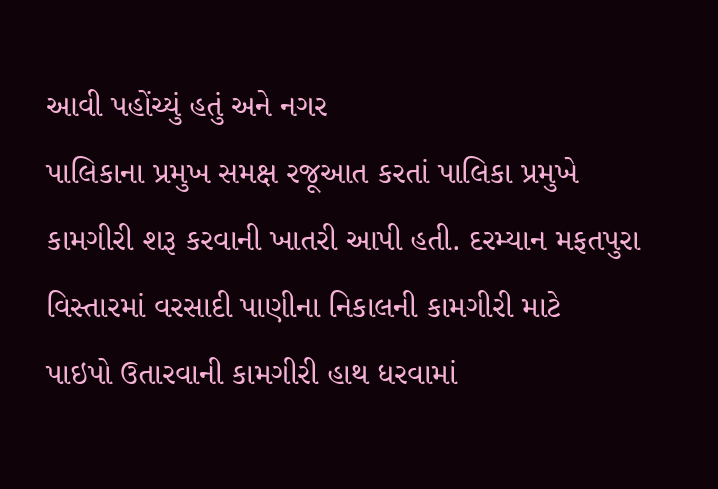આવી પહોંચ્યું હતું અને નગર
પાલિકાના પ્રમુખ સમક્ષ રજૂઆત કરતાં પાલિકા પ્રમુખે કામગીરી શરૂ કરવાની ખાતરી આપી હતી. દરમ્યાન મફતપુરા વિસ્તારમાં વરસાદી પાણીના નિકાલની કામગીરી માટે
પાઇપો ઉતારવાની કામગીરી હાથ ધરવામાં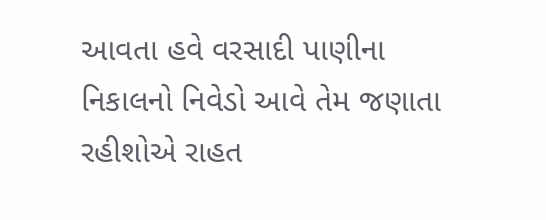આવતા હવે વરસાદી પાણીના નિકાલનો નિવેડો આવે તેમ જણાતા રહીશોએ રાહત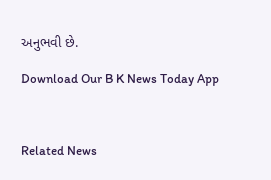અનુભવી છે.

Download Our B K News Today App



Related News